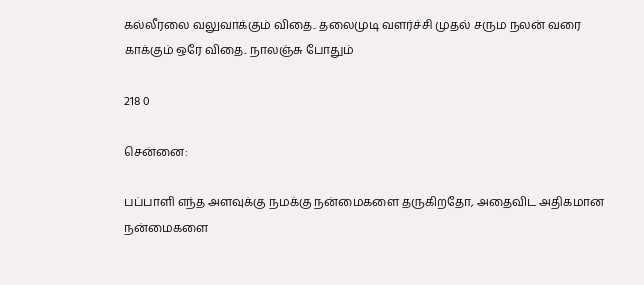கல்லீரலை வலுவாக்கும் விதை.. தலைமுடி வளர்ச்சி முதல் சரும நலன் வரை காக்கும் ஒரே விதை.. நாலஞ்சு போதும்

218 0

சென்னை:

பப்பாளி எந்த அளவுக்கு நமக்கு நன்மைகளை தருகிறதோ, அதைவிட அதிகமான நன்மைகளை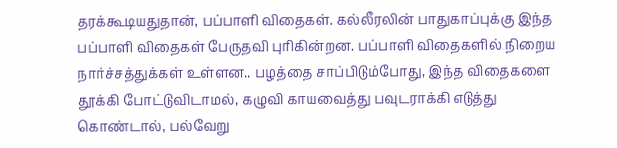தரக்கூடியதுதான், பப்பாளி விதைகள். கல்லீரலின் பாதுகாப்புக்கு இந்த பப்பாளி விதைகள் பேருதவி புரிகின்றன. பப்பாளி விதைகளில் நிறைய நார்ச்சத்துக்கள் உள்ளன.. பழத்தை சாப்பிடும்போது, இந்த விதைகளை தூக்கி போட்டுவிடாமல், கழுவி காயவைத்து பவுடராக்கி எடுத்து கொண்டால், பல்வேறு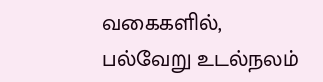வகைகளில், பல்வேறு உடல்நலம்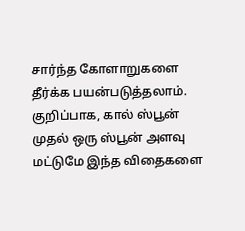சார்ந்த கோளாறுகளை தீர்க்க பயன்படுத்தலாம். குறிப்பாக, கால் ஸ்பூன் முதல் ஒரு ஸ்பூன் அளவு மட்டுமே இந்த விதைகளை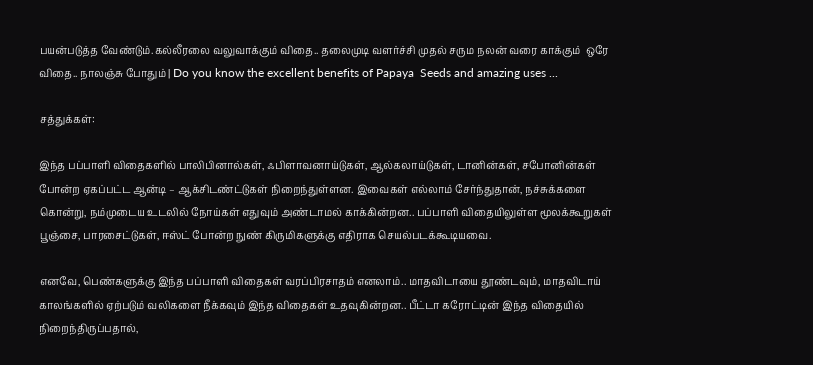பயன்படுத்த வேண்டும்.கல்லீரலை வலுவாக்கும் விதை.. தலைமுடி வளர்ச்சி முதல் சரும நலன் வரை காக்கும்  ஒரே விதை.. நாலஞ்சு போதும் | Do you know the excellent benefits of Papaya  Seeds and amazing uses ...

சத்துக்கள்:

இந்த பப்பாளி விதைகளில் பாலிபினால்கள், ஃபிளாவனாய்டுகள், ஆல்கலாய்டுகள், டானின்கள், சபோனின்கள் போன்ற ஏகப்பட்ட ஆன்டி – ஆக்சிடண்ட்டுகள் நிறைந்துள்ளன. இவைகள் எல்லாம் சேர்ந்துதான், நச்சுக்களை கொன்று, நம்முடைய உடலில் நோய்கள் எதுவும் அண்டாமல் காக்கின்றன.. பப்பாளி விதையிலுள்ள மூலக்கூறுகள் பூஞ்சை, பாரசைட்டுகள், ஈஸ்ட் போன்ற நுண் கிருமிகளுக்கு எதிராக செயல்படக்கூடியவை.

எனவே, பெண்களுக்கு இந்த பப்பாளி விதைகள் வரப்பிரசாதம் எனலாம்.. மாதவிடாயை தூண்டவும், மாதவிடாய் காலங்களில் ஏற்படும் வலிகளை நீக்கவும் இந்த விதைகள் உதவுகின்றன.. பீட்டா கரோட்டின் இந்த விதையில் நிறைந்திருப்பதால்,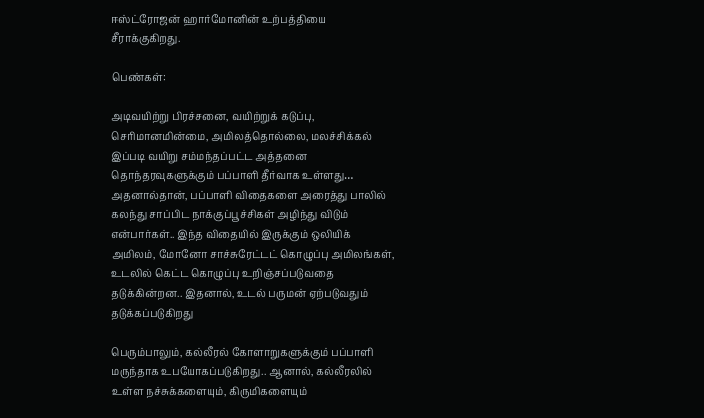ஈஸ்ட்ரோஜன் ஹார்மோனின் உற்பத்தியை சீராக்குகிறது.

பெண்கள்:

அடிவயிற்று பிரச்சனை, வயிற்றுக் கடுப்பு, செரிமானமின்மை, அமிலத்தொல்லை, மலச்சிக்கல் இப்படி வயிறு சம்மந்தப்பட்ட அத்தனை தொந்தரவுகளுக்கும் பப்பாளி தீர்வாக உள்ளது… அதனால்தான், பப்பாளி விதைகளை அரைத்து பாலில் கலந்து சாப்பிட நாக்குப்பூச்சிகள் அழிந்து விடும் என்பார்கள்.. இந்த விதையில் இருக்கும் ஒலியிக் அமிலம், மோனோ சாச்சுரேட்டட் கொழுப்பு அமிலங்கள், உடலில் கெட்ட கொழுப்பு உறிஞ்சப்படுவதை தடுக்கின்றன.. இதனால், உடல் பருமன் ஏற்படுவதும் தடுக்கப்படுகிறது

பெரும்பாலும், கல்லீரல் கோளாறுகளுக்கும் பப்பாளி மருந்தாக உபயோகப்படுகிறது.. ஆனால், கல்லீரலில் உள்ள நச்சுக்களையும், கிருமிகளையும்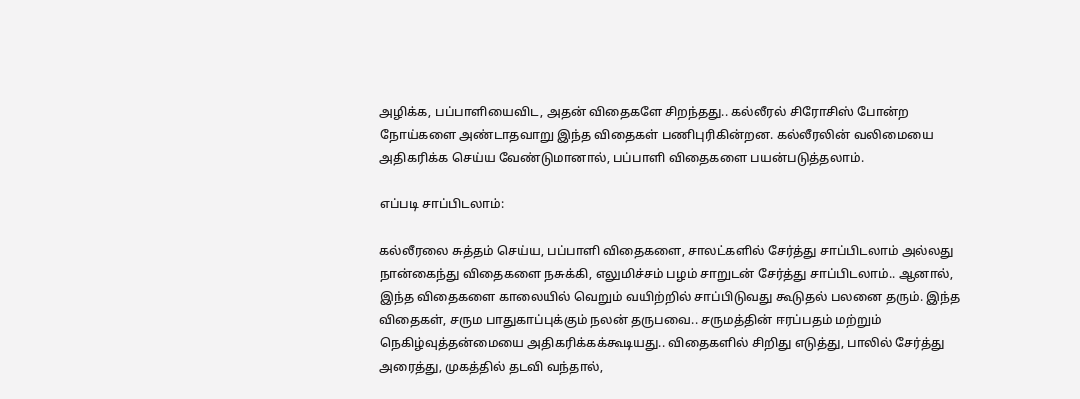அழிக்க, பப்பாளியைவிட, அதன் விதைகளே சிறந்தது.. கல்லீரல் சிரோசிஸ் போன்ற நோய்களை அண்டாதவாறு இந்த விதைகள் பணிபுரிகின்றன. கல்லீரலின் வலிமையை அதிகரிக்க செய்ய வேண்டுமானால், பப்பாளி விதைகளை பயன்படுத்தலாம்.

எப்படி சாப்பிடலாம்:

கல்லீரலை சுத்தம் செய்ய, பப்பாளி விதைகளை, சாலட்களில் சேர்த்து சாப்பிடலாம் அல்லது நான்கைந்து விதைகளை நசுக்கி, எலுமிச்சம் பழம் சாறுடன் சேர்த்து சாப்பிடலாம்.. ஆனால், இந்த விதைகளை காலையில் வெறும் வயிற்றில் சாப்பிடுவது கூடுதல் பலனை தரும். இந்த விதைகள், சரும பாதுகாப்புக்கும் நலன் தருபவை.. சருமத்தின் ஈரப்பதம் மற்றும் நெகிழ்வுத்தன்மையை அதிகரிக்கக்கூடியது.. விதைகளில் சிறிது எடுத்து, பாலில் சேர்த்து அரைத்து, முகத்தில் தடவி வந்தால்,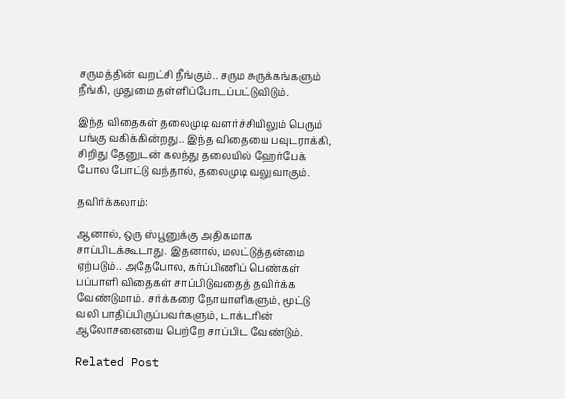சருமத்தின் வறட்சி நீங்கும்.. சரும சுருக்கங்களும் நீங்கி, முதுமை தள்ளிப்போடப்பட்டுவிடும்.

இந்த விதைகள் தலைமுடி வளர்ச்சியிலும் பெரும் பங்கு வகிக்கின்றது.. இந்த விதையை பவுடராக்கி, சிறிது தேனுடன் கலந்து தலையில் ஹேர்பேக் போல போட்டு வந்தால், தலைமுடி வலுவாகும்.

தவிர்க்கலாம்:

ஆனால், ஒரு ஸ்பூனுக்கு அதிகமாக சாப்பிடக்கூடாது. இதனால், மலட்டுத்தன்மை ஏற்படும்.. அதேபோல, கர்ப்பிணிப் பெண்கள் பப்பாளி விதைகள் சாப்பிடுவதைத் தவிர்க்க வேண்டுமாம். சர்க்கரை நோயாளிகளும், மூட்டு வலி பாதிப்பிருப்பவர்களும், டாக்டரின் ஆலோசனையை பெற்றே சாப்பிட வேண்டும்.

Related Post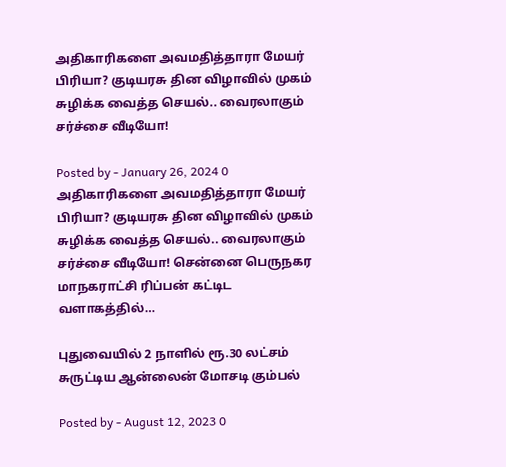அதிகாரிகளை அவமதித்தாரா மேயர் பிரியா? குடியரசு தின விழாவில் முகம் சுழிக்க வைத்த செயல்.. வைரலாகும் சர்ச்சை வீடியோ!

Posted by - January 26, 2024 0
அதிகாரிகளை அவமதித்தாரா மேயர் பிரியா? குடியரசு தின விழாவில் முகம் சுழிக்க வைத்த செயல்.. வைரலாகும் சர்ச்சை வீடியோ! சென்னை பெருநகர மாநகராட்சி ரிப்பன் கட்டிட வளாகத்தில்…

புதுவையில் 2 நாளில் ரூ.30 லட்சம் சுருட்டிய ஆன்லைன் மோசடி கும்பல்

Posted by - August 12, 2023 0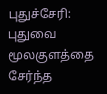புதுச்சேரி: புதுவை மூலகுளத்தை சேர்ந்த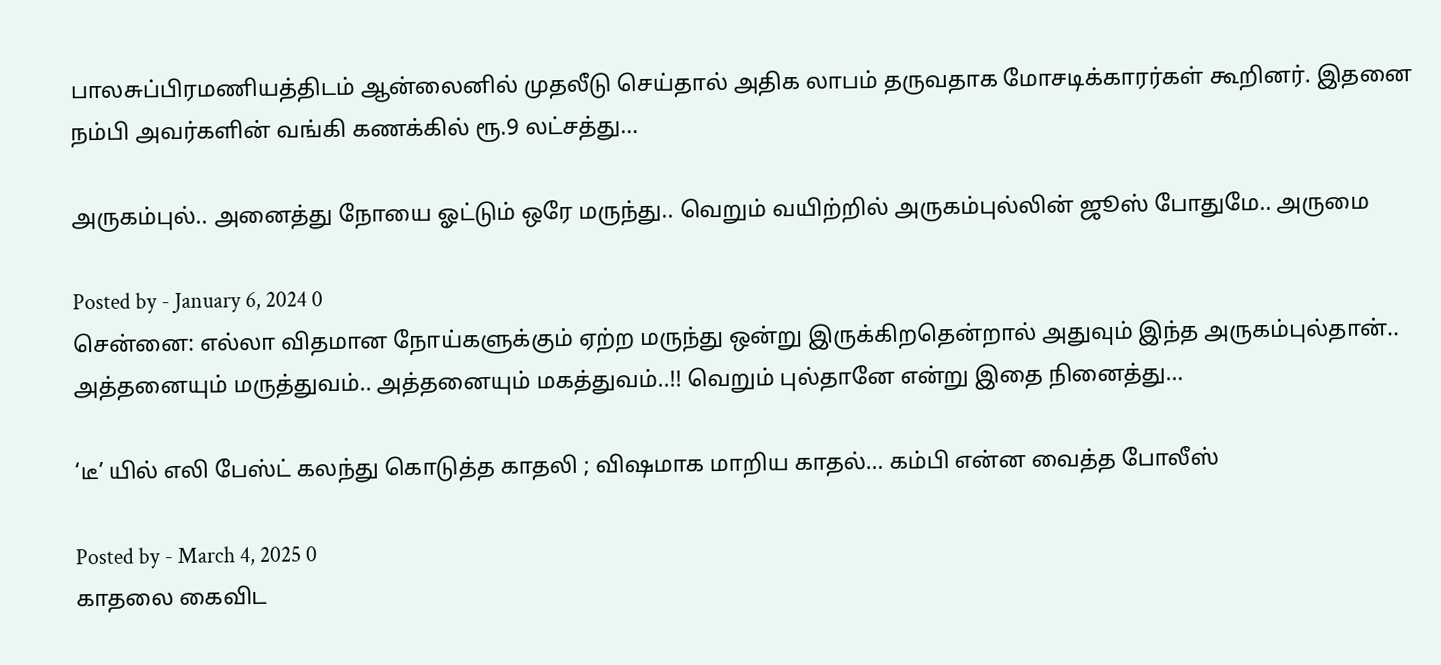பாலசுப்பிரமணியத்திடம் ஆன்லைனில் முதலீடு செய்தால் அதிக லாபம் தருவதாக மோசடிக்காரர்கள் கூறினர். இதனை நம்பி அவர்களின் வங்கி கணக்கில் ரூ.9 லட்சத்து…

அருகம்புல்.. அனைத்து நோயை ஓட்டும் ஒரே மருந்து.. வெறும் வயிற்றில் அருகம்புல்லின் ஜூஸ் போதுமே.. அருமை

Posted by - January 6, 2024 0
சென்னை: எல்லா விதமான நோய்களுக்கும் ஏற்ற மருந்து ஒன்று இருக்கிறதென்றால் அதுவும் இந்த அருகம்புல்தான்.. அத்தனையும் மருத்துவம்.. அத்தனையும் மகத்துவம்..!! வெறும் புல்தானே என்று இதை நினைத்து…

‘டீ’ யில் எலி பேஸ்ட் கலந்து கொடுத்த காதலி ; விஷமாக மாறிய காதல்… கம்பி என்ன வைத்த போலீஸ்

Posted by - March 4, 2025 0
காதலை கைவிட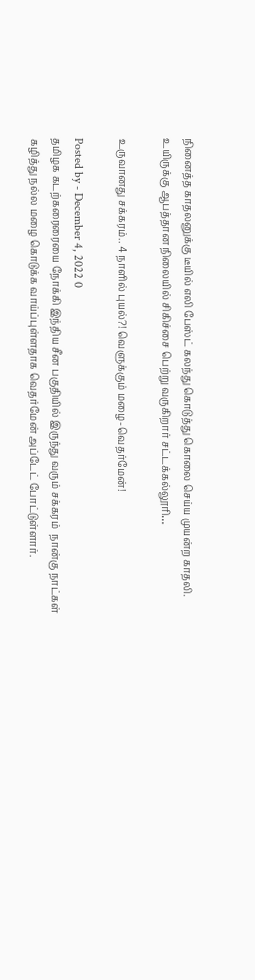நினைத்த காதலனுக்கு டீயில் எலி பேஸ்ட் கலந்து கொடுத்து கொலை செய்ய முயன்ற காதலி. உயிருக்கு ஆபத்தான நிலையில் சிகிச்சை பெற்று வருகிறார் சட்டக்கல்லூரி…

உருவானது சக்கரம்.. 4 நாளில் புயல்?! வெளுக்கும் மழை-வெதர்மேன்!

Posted by - December 4, 2022 0
தமிழக கடற்கரைரையை நோக்கி இந்திய சீன பகுதியில் இருந்து வரும் சக்கரம்  நான்கு நாட்கள் கழித்து நல்ல மழை கொடுக்க வாய்ப்புள்ளதாக வெதர்மேன் அப்டேட் போட்டுள்ளார்.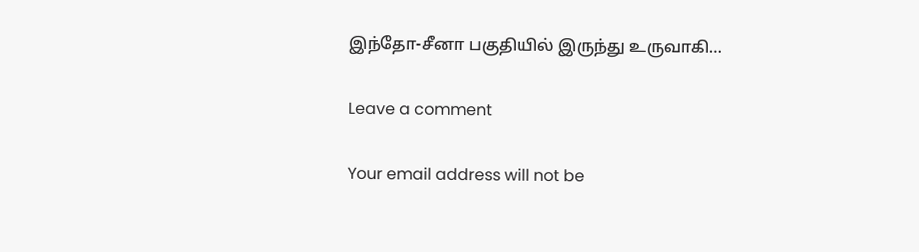இந்தோ-சீனா பகுதியில் இருந்து உருவாகி…

Leave a comment

Your email address will not be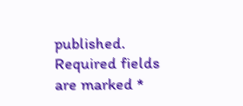published. Required fields are marked *